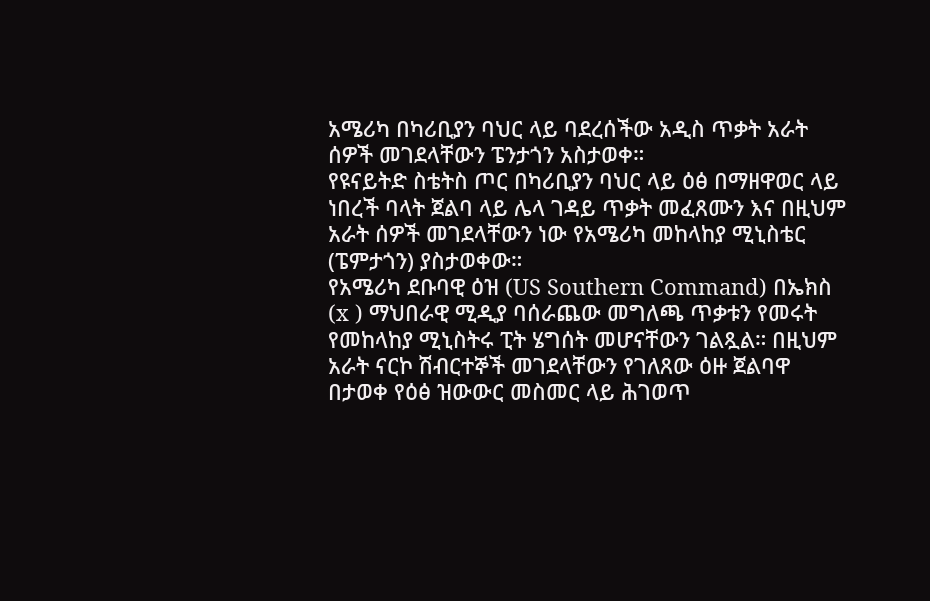አሜሪካ በካሪቢያን ባህር ላይ ባደረሰችው አዲስ ጥቃት አራት ሰዎች መገደላቸውን ፔንታጎን አስታወቀ።
የዩናይትድ ስቴትስ ጦር በካሪቢያን ባህር ላይ ዕፅ በማዘዋወር ላይ ነበረች ባላት ጀልባ ላይ ሌላ ገዳይ ጥቃት መፈጸሙን እና በዚህም አራት ሰዎች መገደላቸውን ነው የአሜሪካ መከላከያ ሚኒስቴር (ፔምታጎን) ያስታወቀው።
የአሜሪካ ደቡባዊ ዕዝ (US Southern Command) በኤክስ (x ) ማህበራዊ ሚዲያ ባሰራጨው መግለጫ ጥቃቱን የመሩት የመከላከያ ሚኒስትሩ ፒት ሄግሰት መሆናቸውን ገልጿል። በዚህም አራት ናርኮ ሽብርተኞች መገደላቸውን የገለጸው ዕዙ ጀልባዋ በታወቀ የዕፅ ዝውውር መስመር ላይ ሕገወጥ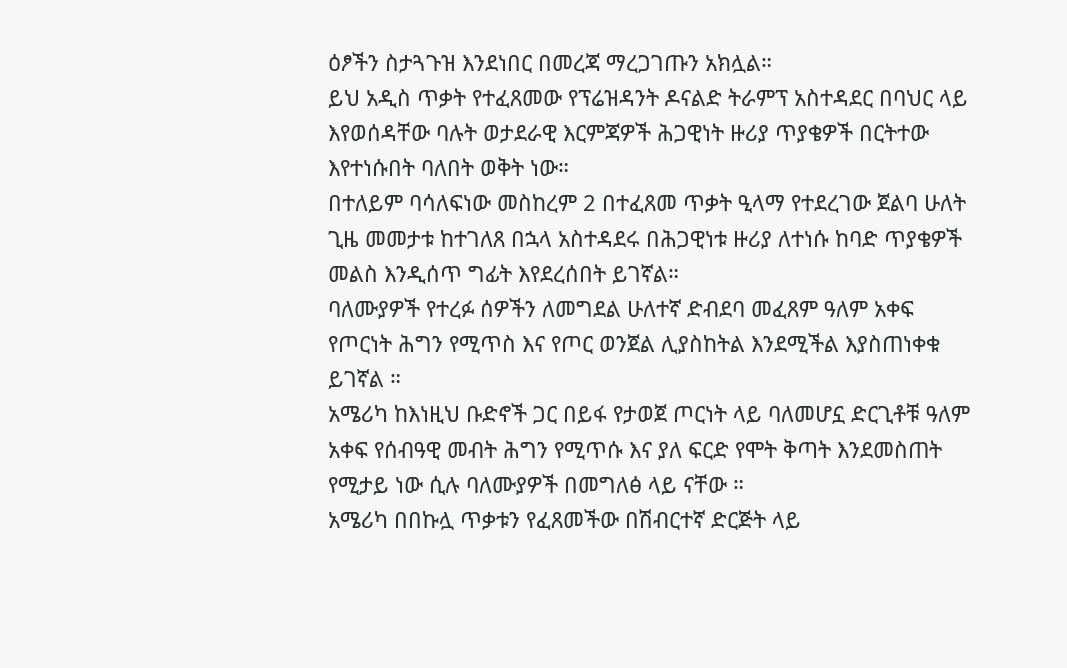ዕፆችን ስታጓጉዝ እንደነበር በመረጃ ማረጋገጡን አክሏል።
ይህ አዲስ ጥቃት የተፈጸመው የፕሬዝዳንት ዶናልድ ትራምፕ አስተዳደር በባህር ላይ እየወሰዳቸው ባሉት ወታደራዊ እርምጃዎች ሕጋዊነት ዙሪያ ጥያቄዎች በርትተው እየተነሱበት ባለበት ወቅት ነው።
በተለይም ባሳለፍነው መስከረም 2 በተፈጸመ ጥቃት ዒላማ የተደረገው ጀልባ ሁለት ጊዜ መመታቱ ከተገለጸ በኋላ አስተዳደሩ በሕጋዊነቱ ዙሪያ ለተነሱ ከባድ ጥያቄዎች መልስ እንዲሰጥ ግፊት እየደረሰበት ይገኛል።
ባለሙያዎች የተረፉ ሰዎችን ለመግደል ሁለተኛ ድብደባ መፈጸም ዓለም አቀፍ የጦርነት ሕግን የሚጥስ እና የጦር ወንጀል ሊያስከትል እንደሚችል እያስጠነቀቁ ይገኛል ።
አሜሪካ ከእነዚህ ቡድኖች ጋር በይፋ የታወጀ ጦርነት ላይ ባለመሆኗ ድርጊቶቹ ዓለም አቀፍ የሰብዓዊ መብት ሕግን የሚጥሱ እና ያለ ፍርድ የሞት ቅጣት እንደመስጠት የሚታይ ነው ሲሉ ባለሙያዎች በመግለፅ ላይ ናቸው ።
አሜሪካ በበኩሏ ጥቃቱን የፈጸመችው በሽብርተኛ ድርጅት ላይ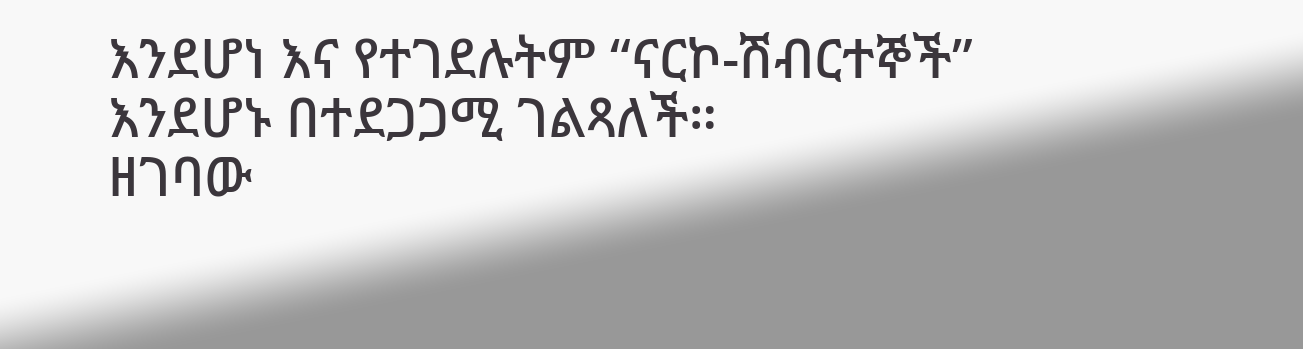እንደሆነ እና የተገደሉትም “ናርኮ-ሽብርተኞች” እንደሆኑ በተደጋጋሚ ገልጻለች።
ዘገባው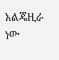አልጄዚራ ነው